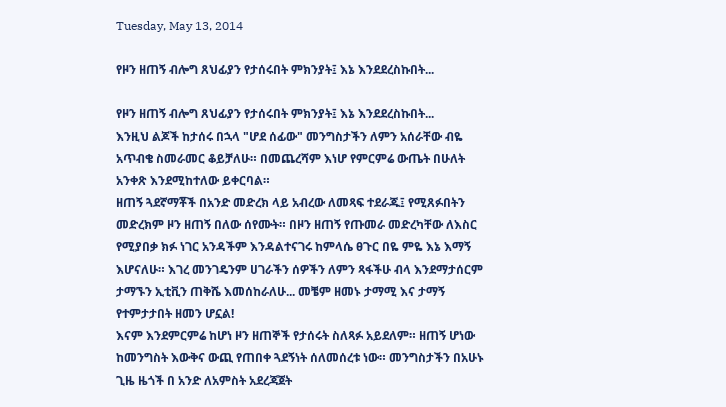Tuesday, May 13, 2014

የዞን ዘጠኝ ብሎግ ጸህፊያን የታሰሩበት ምክንያት፤ እኔ እንደደረስኩበት...

የዞን ዘጠኝ ብሎግ ጸህፊያን የታሰሩበት ምክንያት፤ እኔ እንደደረስኩበት...
እንዚህ ልጆች ከታሰሩ በኋላ "ሆደ ሰፊው" መንግስታችን ለምን አሰራቸው ብዬ አጥብቄ ስመራመር ቆይቻለሁ። በመጨረሻም እነሆ የምርምሬ ውጤት በሁለት አንቀጽ እንደሚከተለው ይቀርባል።
ዘጠኝ ጓደኛማቾች በአንድ መድረክ ላይ አብረው ለመጻፍ ተደራጁ፤ የሚጸፉበትን መድረክም ዞን ዘጠኝ በለው ሰየሙት። በዞን ዘጠኝ የጡመራ መድረካቸው ለእስር የሚያበቃ ክፉ ነገር አንዳችም እንዳልተናገሩ ከምላሴ ፀጉር በዬ ምዬ እኔ እማኝ እሆናለሁ። እገረ መንገዴንም ሀገራችን ሰዎችን ለምን ጻፋችሁ ብላ እንደማታሰርም ታማኙን ኢቲቪን ጠቅሼ እመሰከራለሁ... መቼም ዘመኑ ታማሚ እና ታማኝ የተምታታበት ዘመን ሆኗል!
እናም እንደምርምሬ ከሆነ ዞን ዘጠኞች የታሰሩት ስለጻፉ አይደለም። ዘጠኝ ሆነው ከመንግስት እውቅና ውጪ የጠበቀ ጓደኝነት ሰለመሰረቱ ነው። መንግስታችን በአሁኑ ጊዜ ዜጎች በ አንድ ለአምስት አደረጃጀት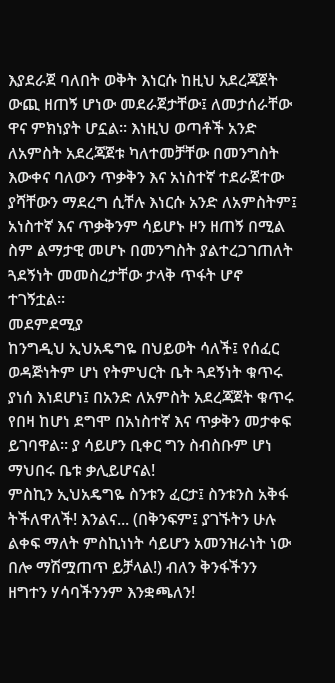እያደራጀ ባለበት ወቅት እነርሱ ከዚህ አደረጃጀት ውጪ ዘጠኝ ሆነው መደራጀታቸው፤ ለመታሰራቸው ዋና ምክነያት ሆኗል። እነዚህ ወጣቶች አንድ ለአምስት አደረጃጀቱ ካለተመቻቸው በመንግስት እውቀና ባለውን ጥቃቅን እና አነስተኛ ተደራጀተው ያሻቸውን ማደረግ ሲቸሉ እነርሱ አንድ ለአምስትም፤ አነስተኛ እና ጥቃቅንም ሳይሆኑ ዞን ዘጠኝ በሚል ስም ልማታዊ መሆኑ በመንግስት ያልተረጋገጠለት ጓደኝነት መመስረታቸው ታላቅ ጥፋት ሆኖ ተገኝቷል።
መደምደሚያ
ከንግዲህ ኢህአዴግዬ በህይወት ሳለች፤ የሰፈር ወዳጅነትም ሆነ የትምህርት ቤት ጓደኝነት ቁጥሩ ያነሰ እነደሆነ፤ በአንድ ለአምስት አደረጃጀት ቁጥሩ የበዛ ከሆነ ደግሞ በአነስተኛ እና ጥቃቅን መታቀፍ ይገባዋል። ያ ሳይሆን ቢቀር ግን ስብስቡም ሆነ ማህበሩ ቤቱ ቃሊይሆናል!
ምስኪን ኢህአዴግዬ ስንቱን ፈርታ፤ ስንቱንስ አቅፋ ትችለዋለች! እንልና... (በቅንፍም፤ ያገኙትን ሁሉ ልቀፍ ማለት ምስኪነነት ሳይሆን አመንዝራነት ነው በሎ ማሽሟጠጥ ይቻላል!) ብለን ቅንፋችንን ዘግተን ሃሳባችንንም እንቋጫለን!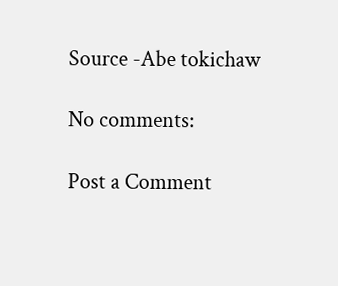Source -Abe tokichaw

No comments:

Post a Comment